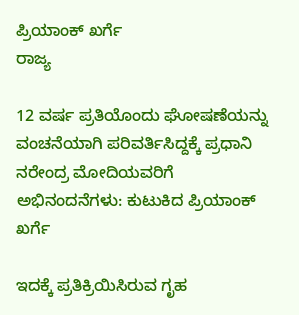ಪ್ರಿಯಾಂಕ್ ಖರ್ಗೆ
ರಾಜ್ಯ

12 ವರ್ಷ ಪ್ರತಿಯೊಂದು ಘೋಷಣೆಯನ್ನು ವಂಚನೆಯಾಗಿ ಪರಿವರ್ತಿಸಿದ್ದಕ್ಕೆ ಪ್ರಧಾನಿ ನರೇಂದ್ರ ಮೋದಿಯವರಿಗೆ ಅಭಿನಂದನೆಗಳು: ಕುಟುಕಿದ ಪ್ರಿಯಾಂಕ್ ಖರ್ಗೆ

ಇದಕ್ಕೆ ಪ್ರತಿಕ್ರಿಯಿಸಿರುವ ಗೃಹ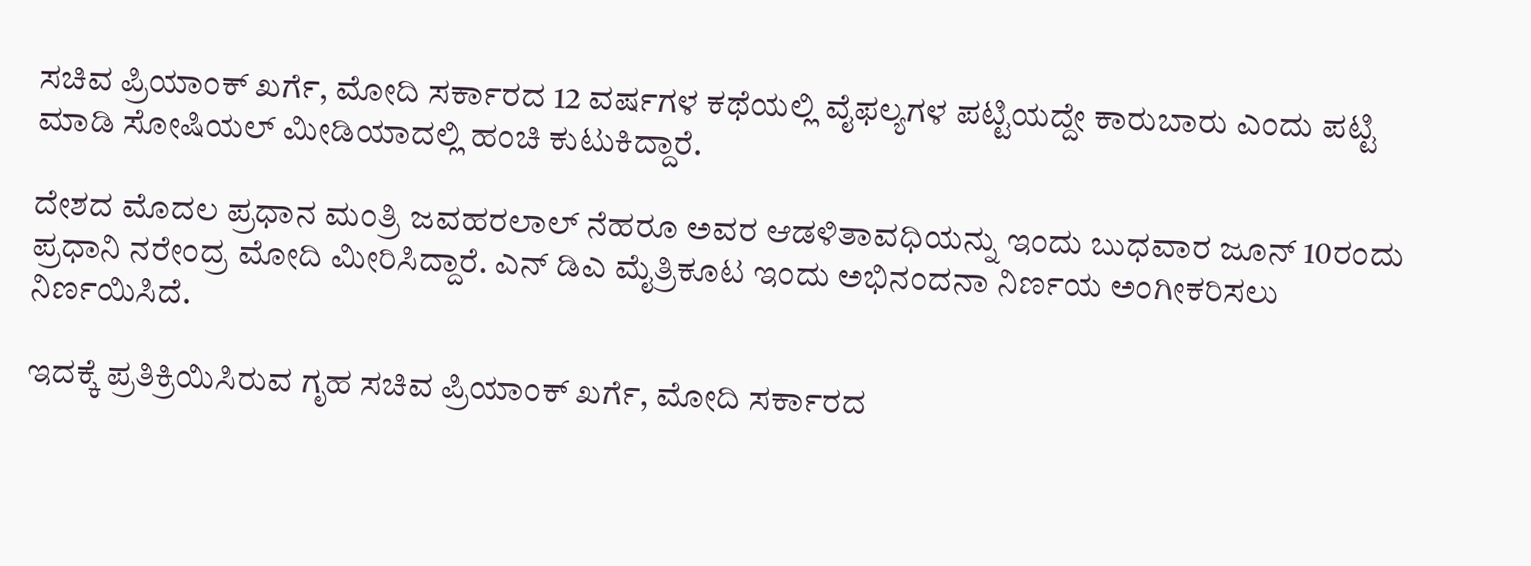ಸಚಿವ ಪ್ರಿಯಾಂಕ್ ಖರ್ಗೆ, ಮೋದಿ ಸರ್ಕಾರದ 12 ವರ್ಷಗಳ ಕಥೆಯಲ್ಲಿ ವೈಫಲ್ಯಗಳ ಪಟ್ಟಿಯದ್ದೇ ಕಾರುಬಾರು ಎಂದು ಪಟ್ಟಿ ಮಾಡಿ ಸೋಷಿಯಲ್ ಮೀಡಿಯಾದಲ್ಲಿ ಹಂಚಿ ಕುಟುಕಿದ್ದಾರೆ.

ದೇಶದ ಮೊದಲ ಪ್ರಧಾನ ಮಂತ್ರಿ ಜವಹರಲಾಲ್ ನೆಹರೂ ಅವರ ಆಡಳಿತಾವಧಿಯನ್ನು ಇಂದು ಬುಧವಾರ ಜೂನ್ 10ರಂದು ಪ್ರಧಾನಿ ನರೇಂದ್ರ ಮೋದಿ ಮೀರಿಸಿದ್ದಾರೆ. ಎನ್ ಡಿಎ ಮೈತ್ರಿಕೂಟ ಇಂದು ಅಭಿನಂದನಾ ನಿರ್ಣಯ ಅಂಗೀಕರಿಸಲು ನಿರ್ಣಯಿಸಿದೆ.

ಇದಕ್ಕೆ ಪ್ರತಿಕ್ರಿಯಿಸಿರುವ ಗೃಹ ಸಚಿವ ಪ್ರಿಯಾಂಕ್ ಖರ್ಗೆ, ಮೋದಿ ಸರ್ಕಾರದ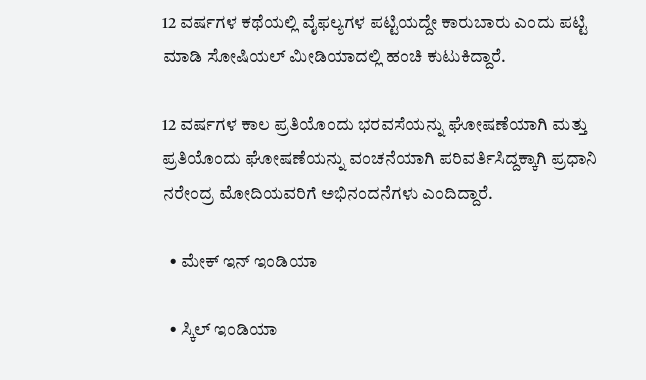12 ವರ್ಷಗಳ ಕಥೆಯಲ್ಲಿ ವೈಫಲ್ಯಗಳ ಪಟ್ಟಿಯದ್ದೇ ಕಾರುಬಾರು ಎಂದು ಪಟ್ಟಿ ಮಾಡಿ ಸೋಷಿಯಲ್ ಮೀಡಿಯಾದಲ್ಲಿ ಹಂಚಿ ಕುಟುಕಿದ್ದಾರೆ.

12 ವರ್ಷಗಳ ಕಾಲ ಪ್ರತಿಯೊಂದು ಭರವಸೆಯನ್ನು ಘೋಷಣೆಯಾಗಿ ಮತ್ತು ಪ್ರತಿಯೊಂದು ಘೋಷಣೆಯನ್ನು ವಂಚನೆಯಾಗಿ ಪರಿವರ್ತಿಸಿದ್ದಕ್ಕಾಗಿ ಪ್ರಧಾನಿ ನರೇಂದ್ರ ಮೋದಿಯವರಿಗೆ ಅಭಿನಂದನೆಗಳು ಎಂದಿದ್ದಾರೆ.

  • ಮೇಕ್ ಇನ್ ಇಂಡಿಯಾ

  • ಸ್ಕಿಲ್ ಇಂಡಿಯಾ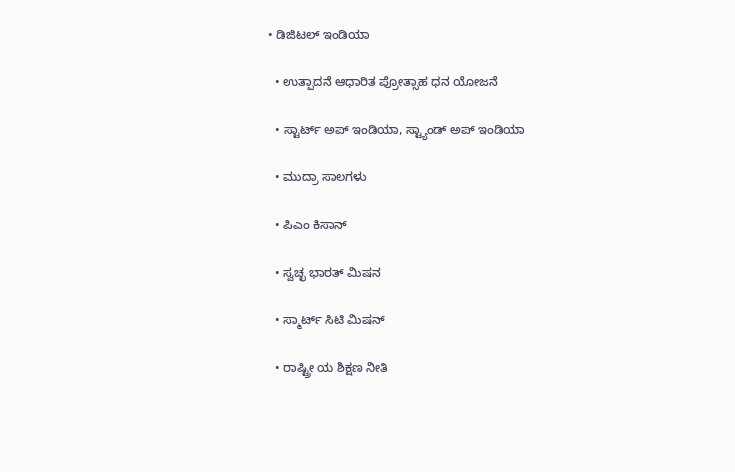• ಡಿಜಿಟಲ್ ಇಂಡಿಯಾ

  • ಉತ್ಪಾದನೆ ಆಧಾರಿತ ಪ್ರೋತ್ಸಾಹ ಧನ ಯೋಜನೆ

  • ಸ್ಟಾರ್ಟ್ ಅಪ್ ಇಂಡಿಯಾ, ಸ್ಟ್ಯಾಂಡ್ ಅಪ್ ಇಂಡಿಯಾ

  • ಮುದ್ರಾ ಸಾಲಗಳು

  • ಪಿಎಂ ಕಿಸಾನ್

  • ಸ್ವಚ್ಛ ಭಾರತ್ ಮಿಷನ

  • ಸ್ಮಾರ್ಟ್ ಸಿಟಿ ಮಿಷನ್

  • ರಾಷ್ಟ್ರೀ ಯ ಶಿಕ್ಷಣ ನೀತಿ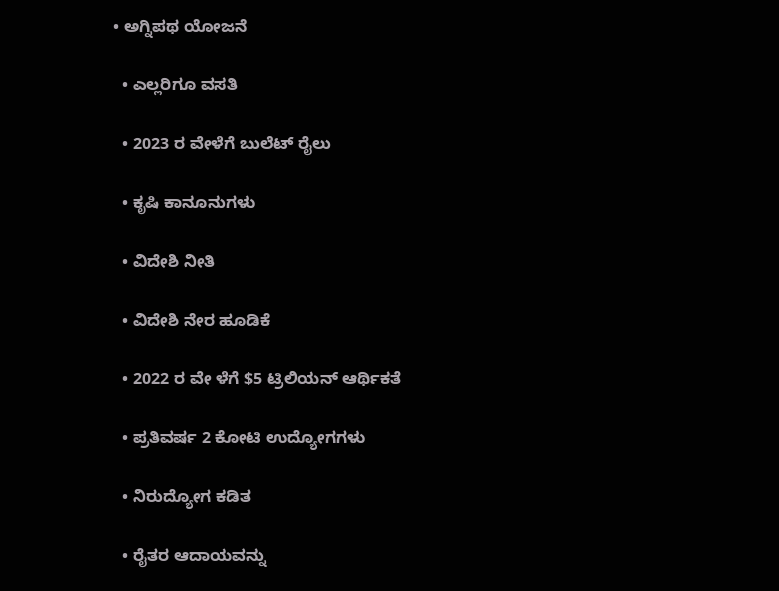• ಅಗ್ನಿಪಥ ಯೋಜನೆ

  • ಎಲ್ಲರಿಗೂ ವಸತಿ

  • 2023 ರ ವೇಳೆಗೆ ಬುಲೆಟ್ ರೈಲು

  • ಕೃಷಿ ಕಾನೂನುಗಳು

  • ವಿದೇಶಿ ನೀತಿ

  • ವಿದೇಶಿ ನೇರ ಹೂಡಿಕೆ

  • 2022 ರ ವೇ ಳೆಗೆ $5 ಟ್ರಿಲಿಯನ್ ಆರ್ಥಿಕತೆ

  • ಪ್ರತಿವರ್ಷ 2 ಕೋಟಿ ಉದ್ಯೋಗಗಳು

  • ನಿರುದ್ಯೋಗ ಕಡಿತ

  • ರೈತರ ಆದಾಯವನ್ನು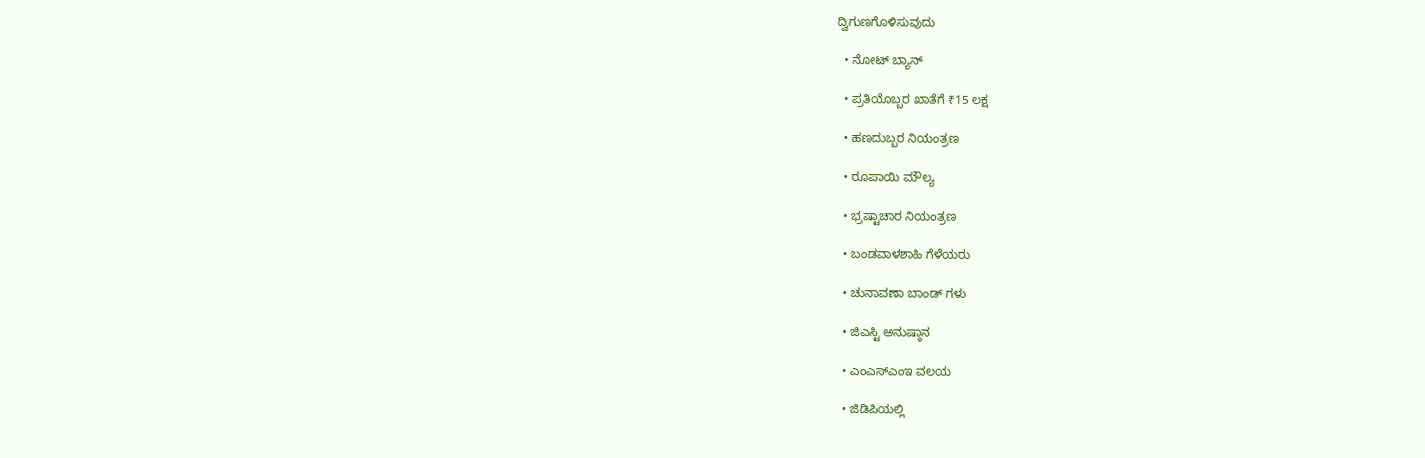ದ್ವಿಗುಣಗೊಳಿಸುವುದು

  • ನೋಟ್ ಬ್ಯಾನ್

  • ಪ್ರತಿಯೊಬ್ಬರ ಖಾತೆಗೆ ₹15 ಲಕ್ಷ

  • ಹಣದುಬ್ಬರ ನಿಯಂತ್ರಣ

  • ರೂಪಾಯಿ ಮೌಲ್ಯ

  • ಭ್ರಷ್ಟಾಚಾರ ನಿಯಂತ್ರಣ

  • ಬಂಡವಾಳಶಾಹಿ ಗೆಳೆಯರು

  • ಚುನಾವಣಾ ಬಾಂಡ್ ಗಳು

  • ಜಿಎಸ್ಟಿ ಅನುಷ್ಠಾನ

  • ಎಂಎಸ್ಎಂಇ ವಲಯ

  • ಜಿಡಿಪಿಯಲ್ಲಿ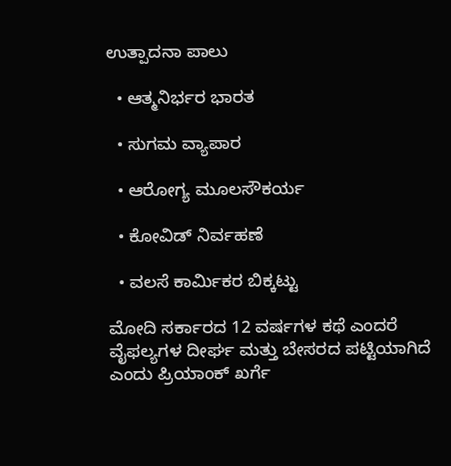ಉತ್ಪಾದನಾ ಪಾಲು

  • ಆತ್ಮನಿರ್ಭರ ಭಾರತ

  • ಸುಗಮ ವ್ಯಾಪಾರ

  • ಆರೋಗ್ಯ ಮೂಲಸೌಕರ್ಯ

  • ಕೋವಿಡ್ ನಿರ್ವಹಣೆ

  • ವಲಸೆ ಕಾರ್ಮಿಕರ ಬಿಕ್ಕಟ್ಟು

ಮೋದಿ ಸರ್ಕಾರದ 12 ವರ್ಷಗಳ ಕಥೆ ಎಂದರೆ ವೈಫಲ್ಯಗಳ ದೀರ್ಘ ಮತ್ತು ಬೇಸರದ ಪಟ್ಟಿಯಾಗಿದೆ ಎಂದು ಪ್ರಿಯಾಂಕ್ ಖರ್ಗೆ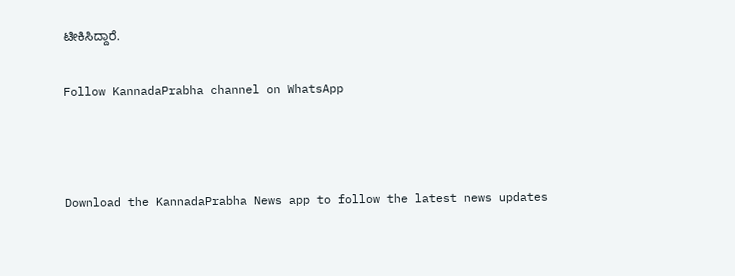ಟೀಕಿಸಿದ್ದಾರೆ.

Follow KannadaPrabha channel on WhatsApp



Download the KannadaPrabha News app to follow the latest news updates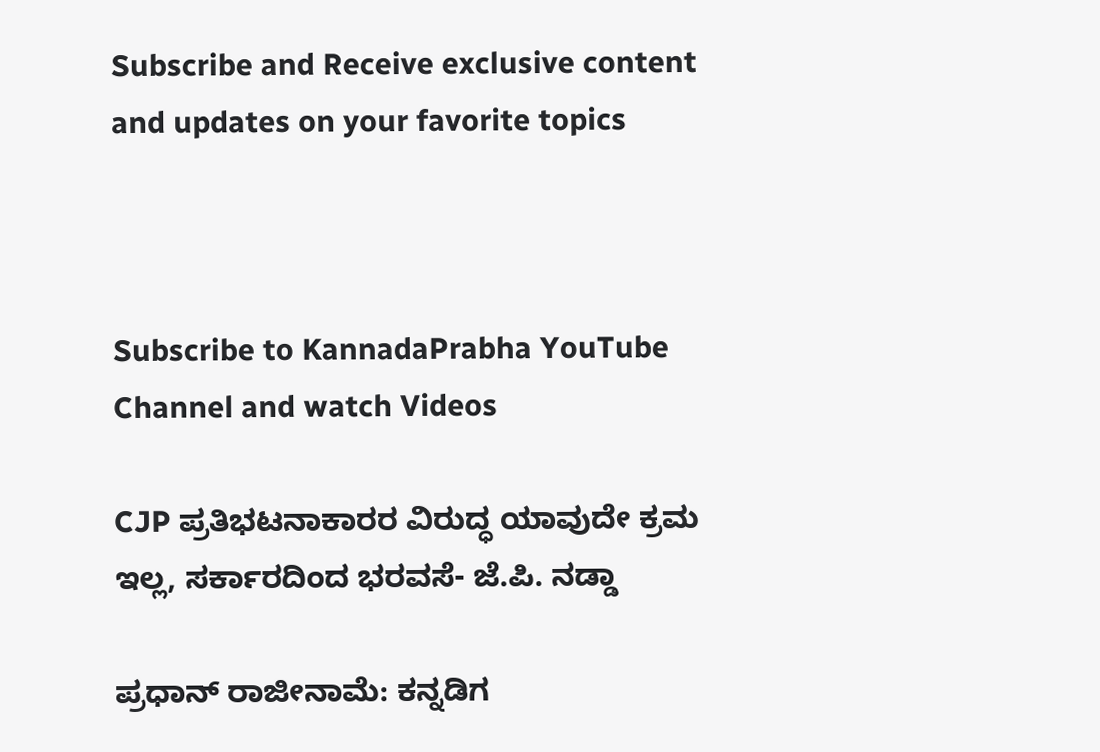Subscribe and Receive exclusive content and updates on your favorite topics



Subscribe to KannadaPrabha YouTube Channel and watch Videos

CJP ಪ್ರತಿಭಟನಾಕಾರರ ವಿರುದ್ಧ ಯಾವುದೇ ಕ್ರಮ ಇಲ್ಲ, ಸರ್ಕಾರದಿಂದ ಭರವಸೆ- ಜೆ.ಪಿ. ನಡ್ಡಾ

ಪ್ರಧಾನ್ ರಾಜೀನಾಮೆ: ಕನ್ನಡಿಗ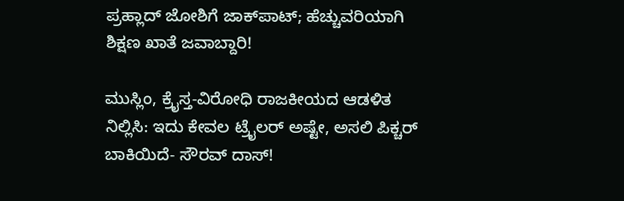ಪ್ರಹ್ಲಾದ್ ಜೋಶಿಗೆ ಜಾಕ್‌ಪಾಟ್; ಹೆಚ್ಚುವರಿಯಾಗಿ ಶಿಕ್ಷಣ ಖಾತೆ ಜವಾಬ್ದಾರಿ!

ಮುಸ್ಲಿಂ, ಕ್ರೈಸ್ತ-ವಿರೋಧಿ ರಾಜಕೀಯದ ಆಡಳಿತ ನಿಲ್ಲಿಸಿ: ಇದು ಕೇವಲ ಟ್ರೈಲರ್ ಅಷ್ಟೇ, ಅಸಲಿ ಪಿಕ್ಚರ್ ಬಾಕಿಯಿದೆ- ಸೌರವ್ ದಾಸ್!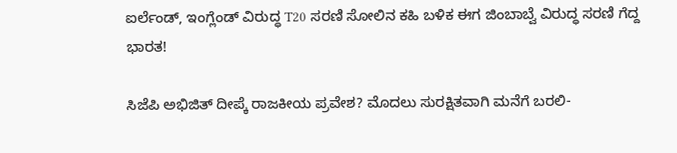ಐರ್ಲೆಂಡ್, ಇಂಗ್ಲೆಂಡ್ ವಿರುದ್ಧ T20 ಸರಣಿ ಸೋಲಿನ ಕಹಿ ಬಳಿಕ ಈಗ ಜಿಂಬಾಬ್ವೆ ವಿರುದ್ಧ ಸರಣಿ ಗೆದ್ದ ಭಾರತ!

ಸಿಜೆಪಿ ಅಭಿಜಿತ್ ದೀಪ್ಕೆ ರಾಜಕೀಯ ಪ್ರವೇಶ? ಮೊದಲು ಸುರಕ್ಷಿತವಾಗಿ ಮನೆಗೆ ಬರಲಿ-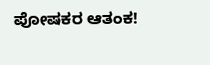ಪೋಷಕರ ಆತಂಕ!